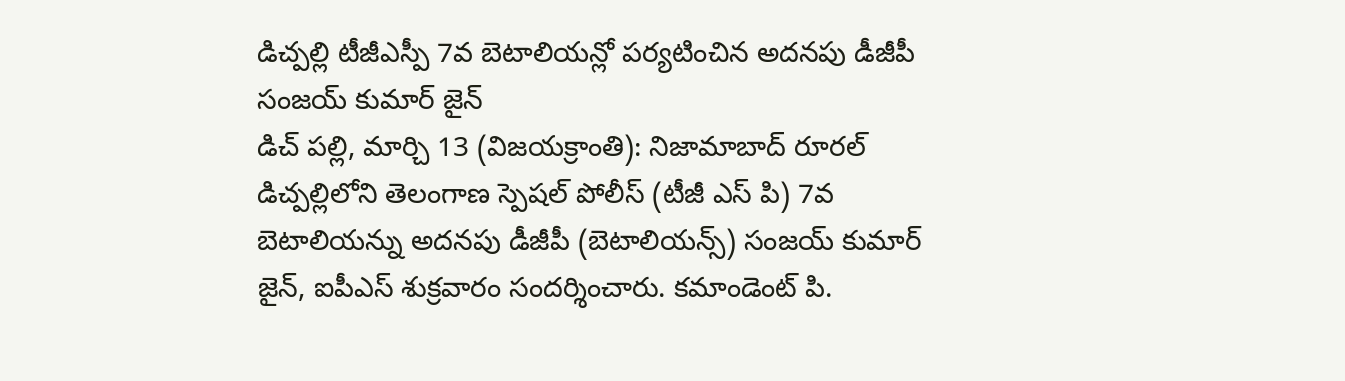డిచ్పల్లి టీజీఎస్పీ 7వ బెటాలియన్లో పర్యటించిన అదనపు డీజీపీ సంజయ్ కుమార్ జైన్
డిచ్ పల్లి, మార్చి 13 (విజయక్రాంతి): నిజామాబాద్ రూరల్ డిచ్పల్లిలోని తెలంగాణ స్పెషల్ పోలీస్ (టీజీ ఎస్ పి) 7వ బెటాలియన్ను అదనపు డీజీపీ (బెటాలియన్స్) సంజయ్ కుమార్ జైన్, ఐపీఎస్ శుక్రవారం సందర్శించారు. కమాండెంట్ పి.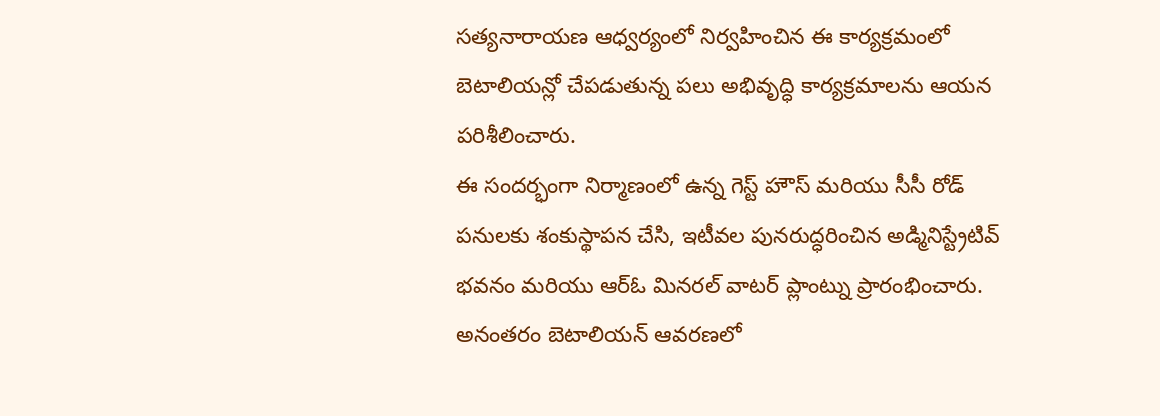సత్యనారాయణ ఆధ్వర్యంలో నిర్వహించిన ఈ కార్యక్రమంలో బెటాలియన్లో చేపడుతున్న పలు అభివృద్ధి కార్యక్రమాలను ఆయన పరిశీలించారు.
ఈ సందర్భంగా నిర్మాణంలో ఉన్న గెస్ట్ హౌస్ మరియు సీసీ రోడ్ పనులకు శంకుస్థాపన చేసి, ఇటీవల పునరుద్ధరించిన అడ్మినిస్ట్రేటివ్ భవనం మరియు ఆర్ఓ మినరల్ వాటర్ ప్లాంట్ను ప్రారంభించారు. అనంతరం బెటాలియన్ ఆవరణలో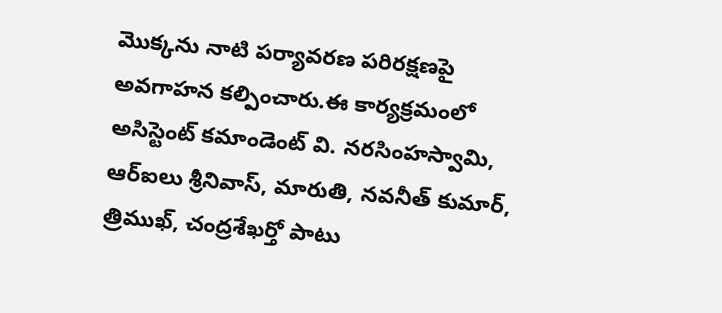మొక్కను నాటి పర్యావరణ పరిరక్షణపై అవగాహన కల్పించారు.ఈ కార్యక్రమంలో అసిస్టెంట్ కమాండెంట్ వి. నరసింహస్వామి, ఆర్ఐలు శ్రీనివాస్, మారుతి, నవనీత్ కుమార్, త్రిముఖ్, చంద్రశేఖర్తో పాటు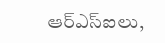ఆర్ఎస్ఐలు,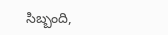సిబ్బంది,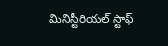మినిస్టీరియల్ స్టాఫ్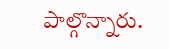పాల్గొన్నారు.